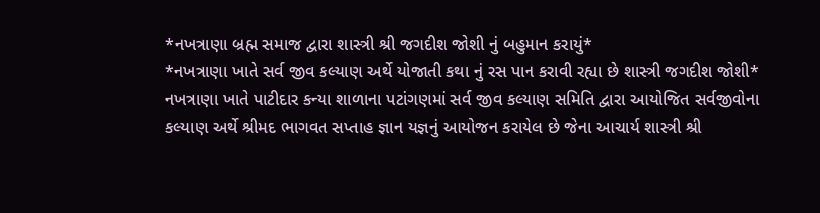*નખત્રાણા બ્રહ્મ સમાજ દ્વારા શાસ્ત્રી શ્રી જગદીશ જોશી નું બહુમાન કરાયું*
*નખત્રાણા ખાતે સર્વ જીવ કલ્યાણ અર્થે યોજાતી કથા નું રસ પાન કરાવી રહ્યા છે શાસ્ત્રી જગદીશ જોશી*
નખત્રાણા ખાતે પાટીદાર કન્યા શાળાના પટાંગણમાં સર્વ જીવ કલ્યાણ સમિતિ દ્વારા આયોજિત સર્વજીવોના કલ્યાણ અર્થે શ્રીમદ ભાગવત સપ્તાહ જ્ઞાન યજ્ઞનું આયોજન કરાયેલ છે જેના આચાર્ય શાસ્ત્રી શ્રી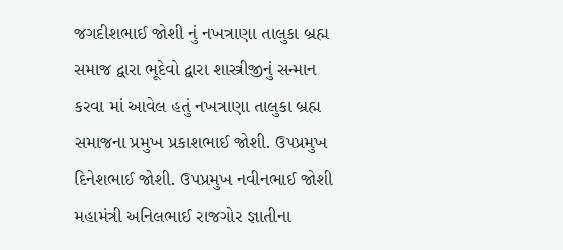જગદીશભાઈ જોશી નું નખત્રાણા તાલુકા બ્રહ્મ સમાજ દ્વારા ભૂદેવો દ્વારા શાસ્ત્રીજીનું સન્માન કરવા માં આવેલ હતું નખત્રાણા તાલુકા બ્રહ્મ સમાજના પ્રમુખ પ્રકાશભાઈ જોશી. ઉપપ્રમુખ દિનેશભાઈ જોશી. ઉપપ્રમુખ નવીનભાઈ જોશી મહામંત્રી અનિલભાઈ રાજગોર જ્ઞાતીના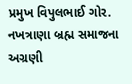પ્રમુખ વિપુલભાઈ ગોર. નખત્રાણા બ્રહ્મ સમાજના અગ્રણી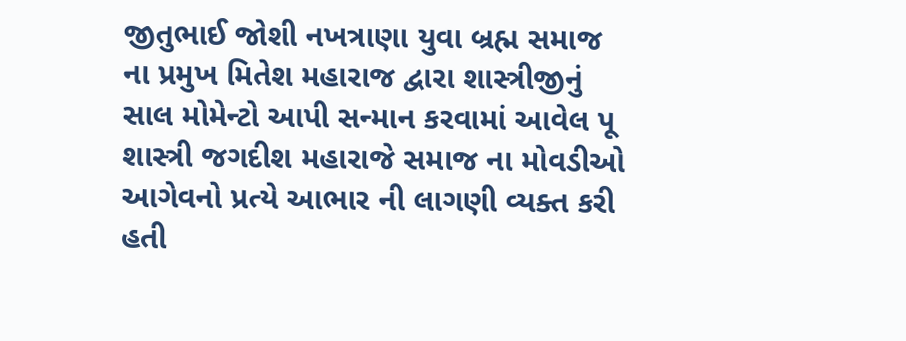જીતુભાઈ જોશી નખત્રાણા યુવા બ્રહ્મ સમાજ ના પ્રમુખ મિતેશ મહારાજ દ્વારા શાસ્ત્રીજીનું સાલ મોમેન્ટો આપી સન્માન કરવામાં આવેલ પૂ શાસ્ત્રી જગદીશ મહારાજે સમાજ ના મોવડીઓ આગેવનો પ્રત્યે આભાર ની લાગણી વ્યક્ત કરી હતી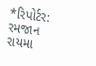*રિપોર્ટર: રમજાન રાયમા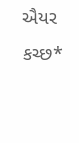ઐયર કચ્છ*